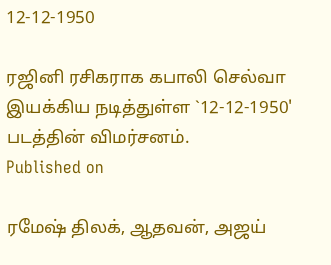12-12-1950

ரஜினி ரசிகராக கபாலி செல்வா இயக்கிய நடித்துள்ள `12-12-1950' படத்தின் விமர்சனம்.
Published on

ரமேஷ் திலக், ஆதவன், அஜய்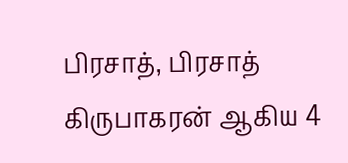பிரசாத், பிரசாத் கிருபாகரன் ஆகிய 4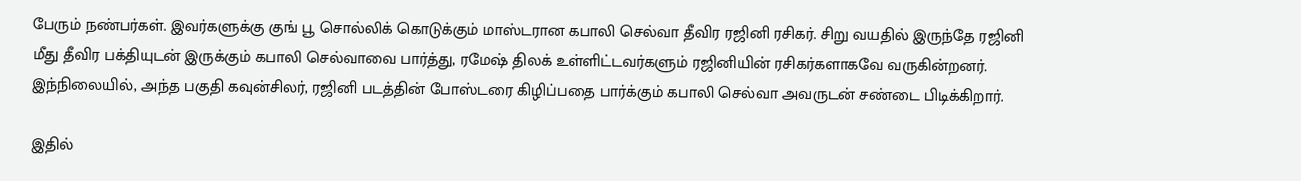பேரும் நண்பர்கள். இவர்களுக்கு குங் பூ சொல்லிக் கொடுக்கும் மாஸ்டரான கபாலி செல்வா தீவிர ரஜினி ரசிகர். சிறு வயதில் இருந்தே ரஜினி மீது தீவிர பக்தியுடன் இருக்கும் கபாலி செல்வாவை பார்த்து, ரமேஷ் திலக் உள்ளிட்டவர்களும் ரஜினியின் ரசிகர்களாகவே வருகின்றனர். இந்நிலையில், அந்த பகுதி கவுன்சிலர், ரஜினி படத்தின் போஸ்டரை கிழிப்பதை பார்க்கும் கபாலி செல்வா அவருடன் சண்டை பிடிக்கிறார்.

இதில்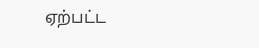ஏற்பட்ட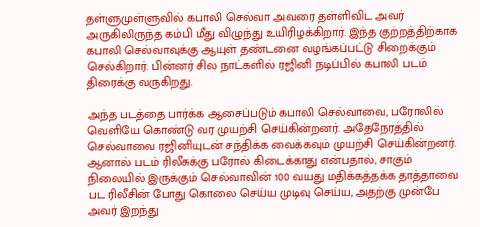தள்ளுமுள்ளுவில் கபாலி செல்வா அவரை தள்ளிவிட அவர் அருகிலிருந்த கம்பி மீது விழுந்து உயிரிழக்கிறார். இந்த குற்றத்திற்காக கபாலி செல்வாவுக்கு ஆயுள் தண்டனை வழங்கப்பட்டு சிறைக்கும் செல்கிறார். பின்னர் சில நாட்களில் ரஜினி நடிப்பில் கபாலி படம் திரைக்கு வருகிறது.

அந்த படத்தை பார்க்க ஆசைப்படும் கபாலி செல்வாவை, பரோலில் வெளியே கொண்டு வர முயற்சி செய்கின்றனர். அதேநேரத்தில் செல்வாவை ரஜினியுடன் சந்திக்க வைக்கவும் முயற்சி செய்கின்றனர். ஆனால் படம் ரிலீசுக்கு பரோல் கிடைக்காது என்பதால், சாகும் நிலையில் இருக்கும் செல்வாவின் 100 வயது மதிக்கத்தக்க தாத்தாவை பட ரிலீசின் போது கொலை செய்ய முடிவு செய்ய, அதற்கு முன்பே அவர் இறந்து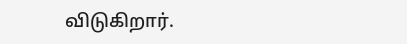விடுகிறார்.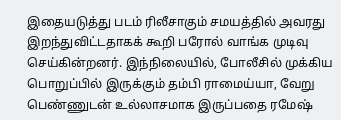இதையடுத்து படம் ரிலீசாகும் சமயத்தில் அவரது இறந்துவிட்டதாகக் கூறி பரோல் வாங்க முடிவு செய்கின்றனர். இந்நிலையில், போலீசில் முக்கிய பொறுப்பில் இருக்கும் தம்பி ராமைய்யா, வேறு பெண்ணுடன் உல்லாசமாக இருப்பதை ரமேஷ்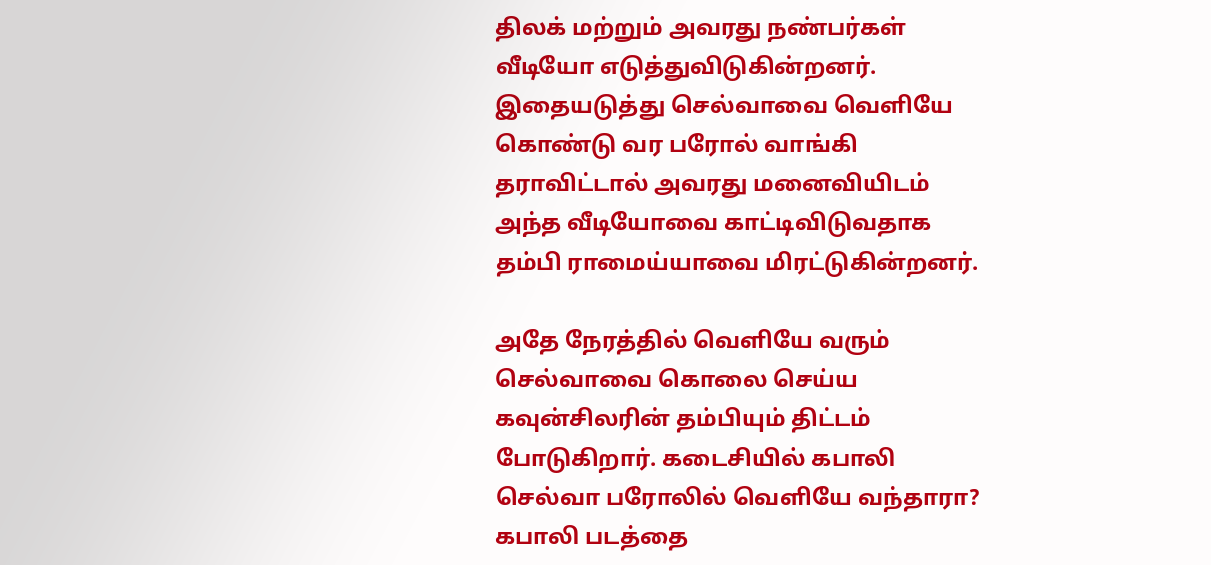திலக் மற்றும் அவரது நண்பர்கள் வீடியோ எடுத்துவிடுகின்றனர். இதையடுத்து செல்வாவை வெளியே கொண்டு வர பரோல் வாங்கி தராவிட்டால் அவரது மனைவியிடம் அந்த வீடியோவை காட்டிவிடுவதாக தம்பி ராமைய்யாவை மிரட்டுகின்றனர்.

அதே நேரத்தில் வெளியே வரும் செல்வாவை கொலை செய்ய கவுன்சிலரின் தம்பியும் திட்டம் போடுகிறார். கடைசியில் கபாலி செல்வா பரோலில் வெளியே வந்தாரா? கபாலி படத்தை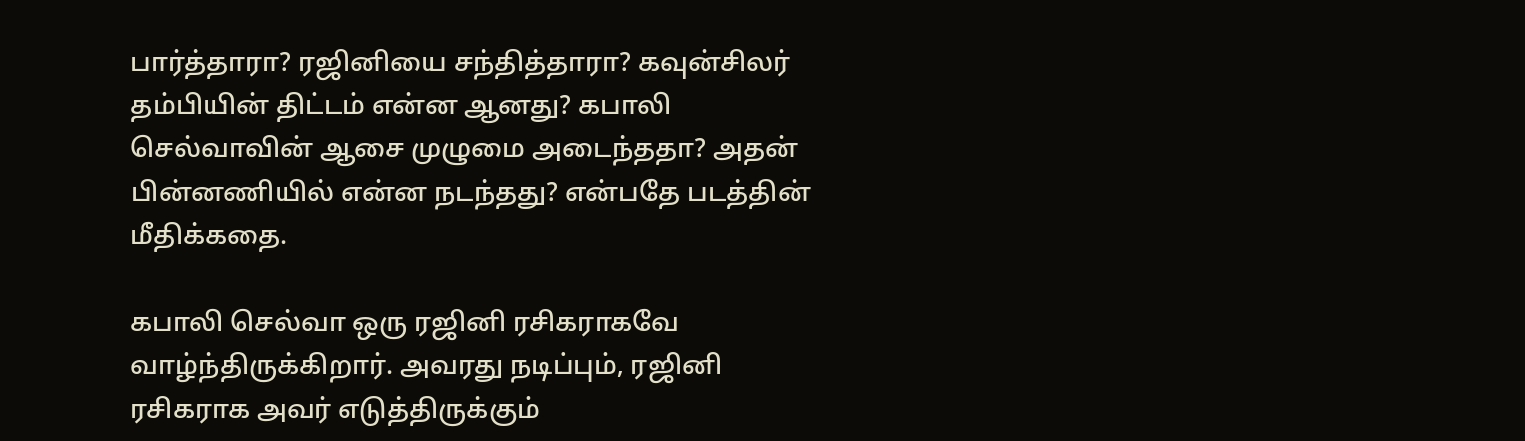பார்த்தாரா? ரஜினியை சந்தித்தாரா? கவுன்சிலர் தம்பியின் திட்டம் என்ன ஆனது? கபாலி செல்வாவின் ஆசை முழுமை அடைந்ததா? அதன் பின்னணியில் என்ன நடந்தது? என்பதே படத்தின் மீதிக்கதை.

கபாலி செல்வா ஒரு ரஜினி ரசிகராகவே வாழ்ந்திருக்கிறார். அவரது நடிப்பும், ரஜினி ரசிகராக அவர் எடுத்திருக்கும்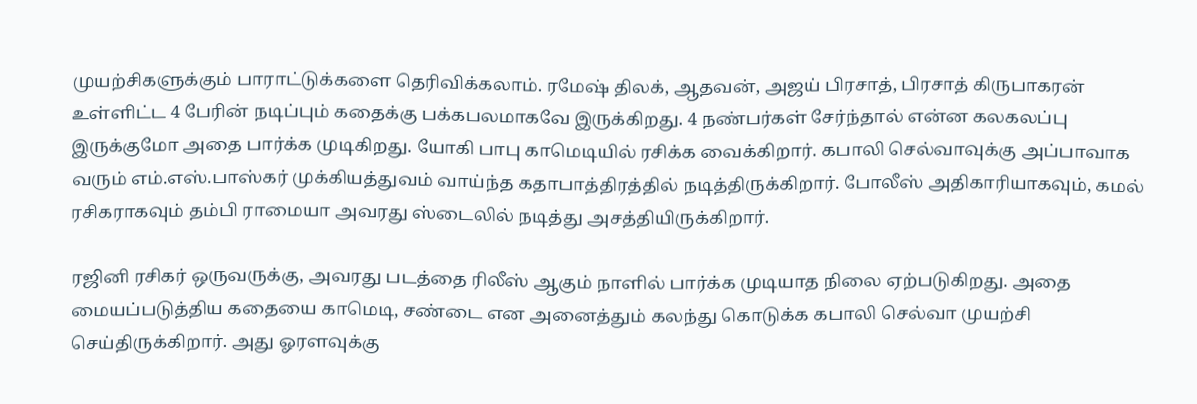முயற்சிகளுக்கும் பாராட்டுக்களை தெரிவிக்கலாம். ரமேஷ் திலக், ஆதவன், அஜய் பிரசாத், பிரசாத் கிருபாகரன் உள்ளிட்ட 4 பேரின் நடிப்பும் கதைக்கு பக்கபலமாகவே இருக்கிறது. 4 நண்பர்கள் சேர்ந்தால் என்ன கலகலப்பு இருக்குமோ அதை பார்க்க முடிகிறது. யோகி பாபு காமெடியில் ரசிக்க வைக்கிறார். கபாலி செல்வாவுக்கு அப்பாவாக வரும் எம்.எஸ்.பாஸ்கர் முக்கியத்துவம் வாய்ந்த கதாபாத்திரத்தில் நடித்திருக்கிறார். போலீஸ் அதிகாரியாகவும், கமல் ரசிகராகவும் தம்பி ராமையா அவரது ஸ்டைலில் நடித்து அசத்தியிருக்கிறார்.

ரஜினி ரசிகர் ஒருவருக்கு, அவரது படத்தை ரிலீஸ் ஆகும் நாளில் பார்க்க முடியாத நிலை ஏற்படுகிறது. அதை மையப்படுத்திய கதையை காமெடி, சண்டை என அனைத்தும் கலந்து கொடுக்க கபாலி செல்வா முயற்சி செய்திருக்கிறார். அது ஓரளவுக்கு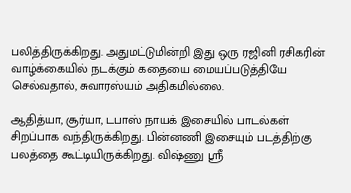பலித்திருக்கிறது. அதுமட்டுமின்றி இது ஒரு ரஜினி ரசிகரின் வாழ்க்கையில் நடக்கும் கதையை மையப்படுத்தியே செல்வதால், சுவாரஸ்யம் அதிகமில்லை.

ஆதித்யா, சூர்யா, டபாஸ் நாயக் இசையில் பாடல்கள் சிறப்பாக வந்திருக்கிறது. பின்னணி இசையும் படத்திற்கு பலத்தை கூட்டியிருக்கிறது. விஷ்ணு ஸ்ரீ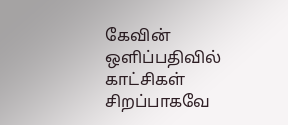கேவின் ஒளிப்பதிவில் காட்சிகள் சிறப்பாகவே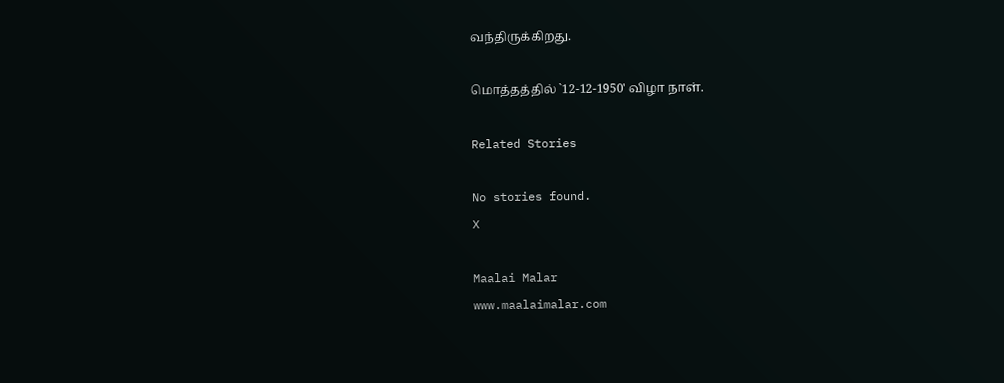வந்திருக்கிறது.

மொத்தத்தில் `12-12-1950' விழா நாள்.

Related Stories

No stories found.
X

Maalai Malar
www.maalaimalar.com